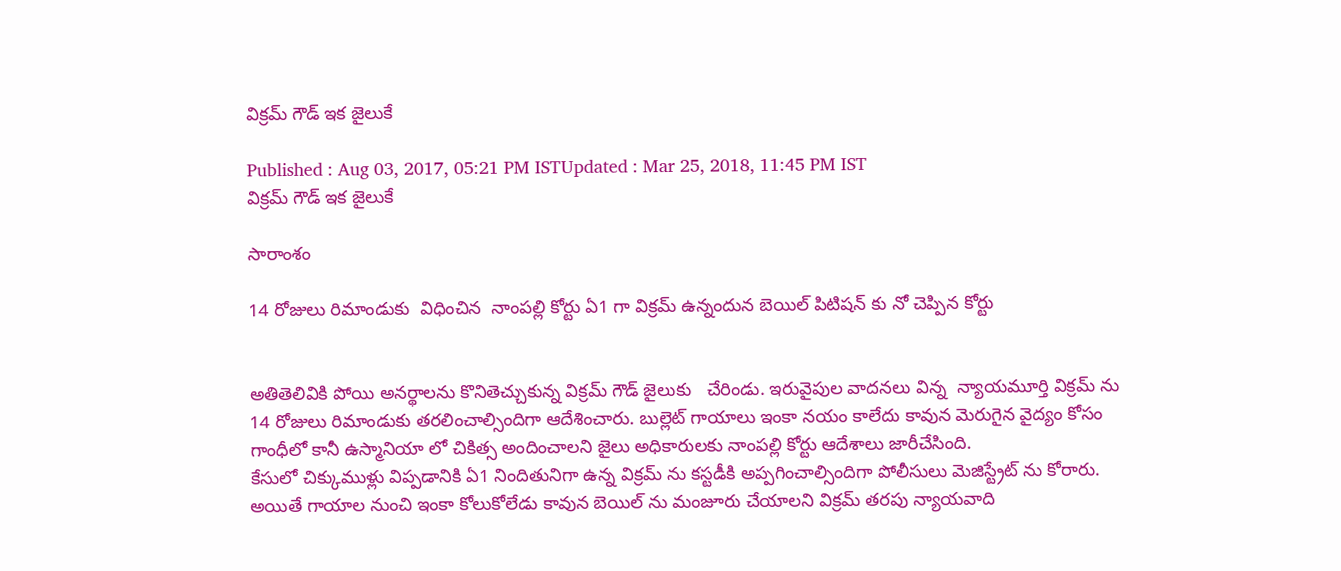విక్రమ్ గౌడ్ ఇక జైలుకే

Published : Aug 03, 2017, 05:21 PM ISTUpdated : Mar 25, 2018, 11:45 PM IST
విక్రమ్ గౌడ్ ఇక జైలుకే

సారాంశం

14 రోజులు రిమాండుకు  విధించిన  నాంపల్లి కోర్టు ఏ1 గా విక్రమ్ ఉన్నందున బెయిల్ పిటిషన్ కు నో చెప్పిన కోర్టు


అతితెలివికి పోయి అనర్థాలను కొనితెచ్చుకున్న విక్రమ్ గౌడ్ జైలుకు   చేరిండు. ఇరువైపుల వాదనలు విన్న  న్యాయమూర్తి విక్రమ్ ను 14 రోజులు రిమాండుకు తరలించాల్సిందిగా ఆదేశించారు. బుల్లెట్ గాయాలు ఇంకా నయం కాలేదు కావున మెరుగైన వైద్యం కోసం గాంధీలో కానీ ఉస్మానియా లో చికిత్స అందించాలని జైలు అధికారులకు నాంపల్లి కోర్టు ఆదేశాలు జారీచేసింది.
కేసులో చిక్కుముళ్లు విప్పడానికి ఏ1 నిందితునిగా ఉన్న విక్రమ్ ను కస్టడీకి అప్పగించాల్సిందిగా పోలీసులు మెజిస్ట్రేట్ ను కోరారు. అయితే గాయాల నుంచి ఇంకా కోలుకోలేడు కావున బెయిల్ ను మంజూరు చేయాలని విక్రమ్ తరపు న్యాయవాది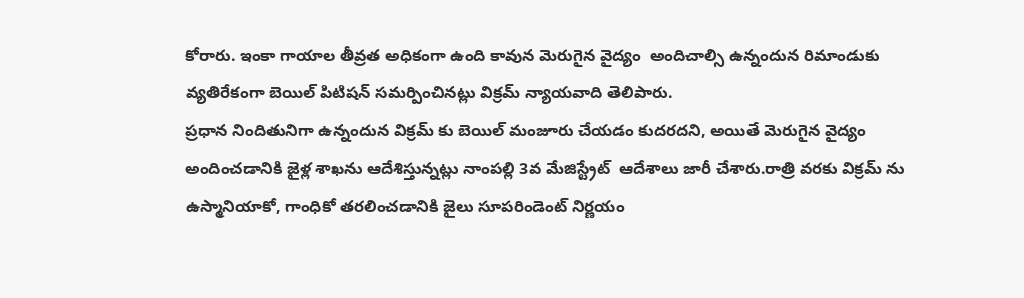కోరారు. ఇంకా గాయాల తీవ్రత అధికంగా ఉంది కావున మెరుగైన వైద్యం  అందిచాల్సి ఉన్నందున రిమాండుకు  వ్యతిరేకంగా బెయిల్ పిటిషన్ సమర్పించినట్లు విక్రమ్ న్యాయవాది తెలిపారు.
ప్రధాన నిందితునిగా ఉన్నందున విక్రమ్ కు బెయిల్ మంజూరు చేయడం కుదరదని, అయితే మెరుగైన వైద్యం అందించడానికి జైళ్ల శాఖను ఆదేశిస్తున్నట్లు నాంపల్లి 3వ మేజిస్ట్రేట్  ఆదేశాలు జారీ చేశారు.రాత్రి వరకు విక్రమ్ ను ఉస్మానియాకో, గాంధికో తరలించడానికి జైలు సూపరిండెంట్ నిర్ణయం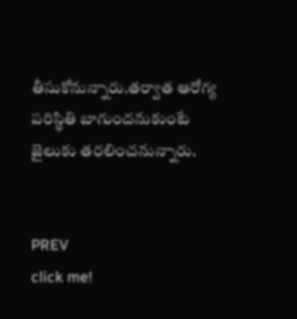తీసుకోనున్నారు.తర్వాత ఆరోగ్య పరిస్థితి బాగుందనుకుంటే జైలుకు తరలించనున్నారు.


PREV
click me!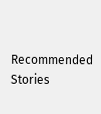Recommended Stories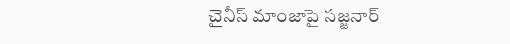చైనీస్ మాంజాపై సజ్జనార్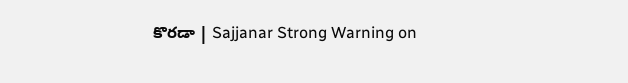కొరడా | Sajjanar Strong Warning on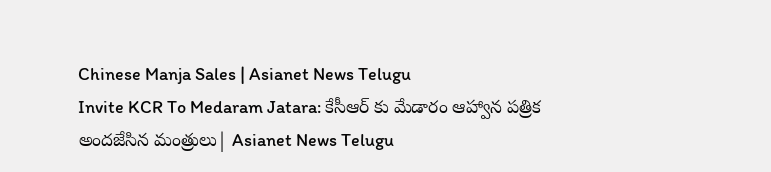Chinese Manja Sales | Asianet News Telugu
Invite KCR To Medaram Jatara: కేసీఆర్ కు మేడారం ఆహ్వాన పత్రిక అందజేసిన మంత్రులు| Asianet News Telugu